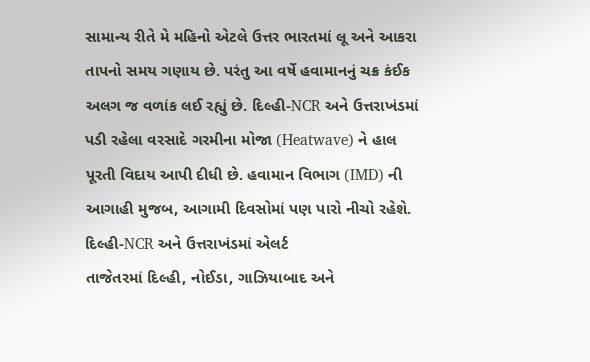સામાન્ય રીતે મે મહિનો એટલે ઉત્તર ભારતમાં લૂ અને આકરા તાપનો સમય ગણાય છે. પરંતુ આ વર્ષે હવામાનનું ચક્ર કંઈક અલગ જ વળાંક લઈ રહ્યું છે. દિલ્હી-NCR અને ઉત્તરાખંડમાં પડી રહેલા વરસાદે ગરમીના મોજા (Heatwave) ને હાલ પૂરતી વિદાય આપી દીધી છે. હવામાન વિભાગ (IMD) ની આગાહી મુજબ, આગામી દિવસોમાં પણ પારો નીચો રહેશે.
દિલ્હી-NCR અને ઉત્તરાખંડમાં એલર્ટ
તાજેતરમાં દિલ્હી, નોઈડા, ગાઝિયાબાદ અને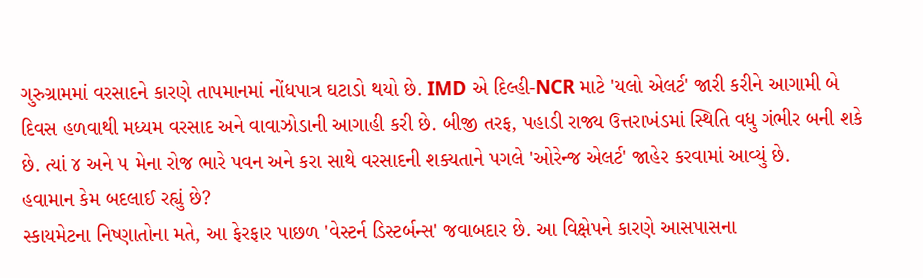ગુરુગ્રામમાં વરસાદને કારણે તાપમાનમાં નોંધપાત્ર ઘટાડો થયો છે. IMD એ દિલ્હી-NCR માટે 'યલો એલર્ટ' જારી કરીને આગામી બે દિવસ હળવાથી મધ્યમ વરસાદ અને વાવાઝોડાની આગાહી કરી છે. બીજી તરફ, પહાડી રાજ્ય ઉત્તરાખંડમાં સ્થિતિ વધુ ગંભીર બની શકે છે. ત્યાં ૪ અને ૫ મેના રોજ ભારે પવન અને કરા સાથે વરસાદની શક્યતાને પગલે 'ઓરેન્જ એલર્ટ' જાહેર કરવામાં આવ્યું છે.
હવામાન કેમ બદલાઈ રહ્યું છે?
સ્કાયમેટના નિષ્ણાતોના મતે, આ ફેરફાર પાછળ 'વેસ્ટર્ન ડિસ્ટર્બન્સ' જવાબદાર છે. આ વિક્ષેપને કારણે આસપાસના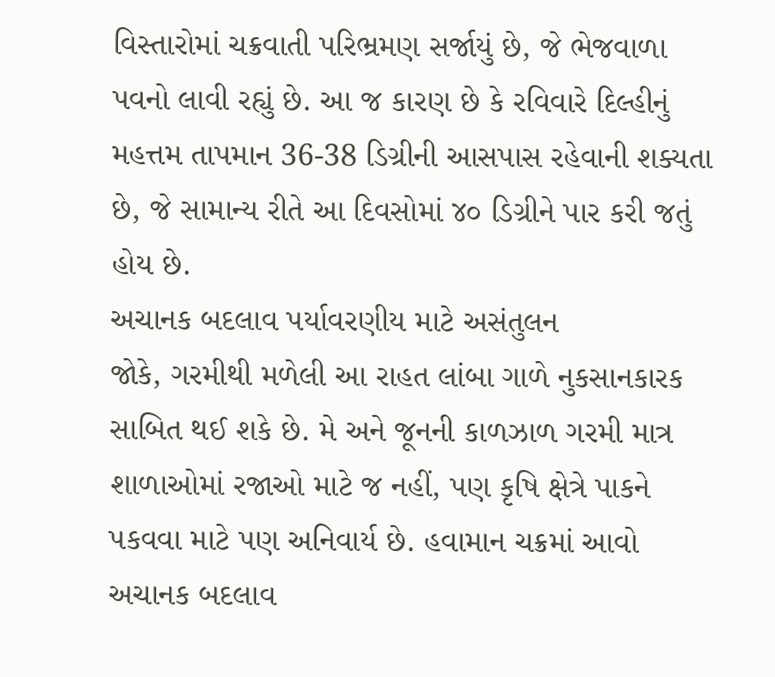વિસ્તારોમાં ચક્રવાતી પરિભ્રમણ સર્જાયું છે, જે ભેજવાળા પવનો લાવી રહ્યું છે. આ જ કારણ છે કે રવિવારે દિલ્હીનું મહત્તમ તાપમાન 36-38 ડિગ્રીની આસપાસ રહેવાની શક્યતા છે, જે સામાન્ય રીતે આ દિવસોમાં ૪૦ ડિગ્રીને પાર કરી જતું હોય છે.
અચાનક બદલાવ પર્યાવરણીય માટે અસંતુલન
જોકે, ગરમીથી મળેલી આ રાહત લાંબા ગાળે નુકસાનકારક સાબિત થઈ શકે છે. મે અને જૂનની કાળઝાળ ગરમી માત્ર શાળાઓમાં રજાઓ માટે જ નહીં, પણ કૃષિ ક્ષેત્રે પાકને પકવવા માટે પણ અનિવાર્ય છે. હવામાન ચક્રમાં આવો અચાનક બદલાવ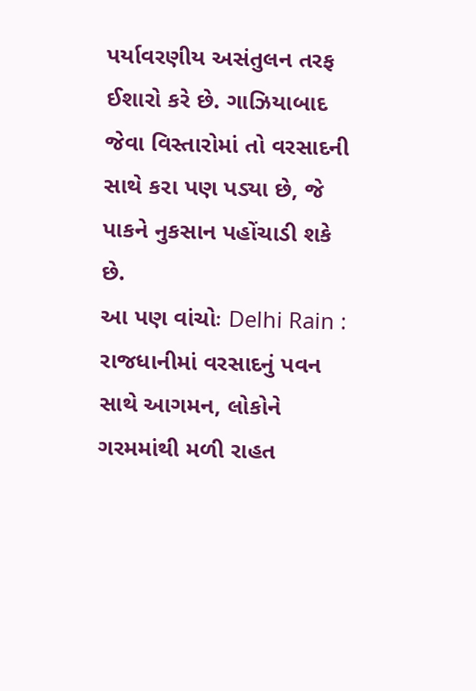પર્યાવરણીય અસંતુલન તરફ ઈશારો કરે છે. ગાઝિયાબાદ જેવા વિસ્તારોમાં તો વરસાદની સાથે કરા પણ પડ્યા છે, જે પાકને નુકસાન પહોંચાડી શકે છે.
આ પણ વાંચોઃ Delhi Rain : રાજધાનીમાં વરસાદનું પવન સાથે આગમન, લોકોને ગરમમાંથી મળી રાહત